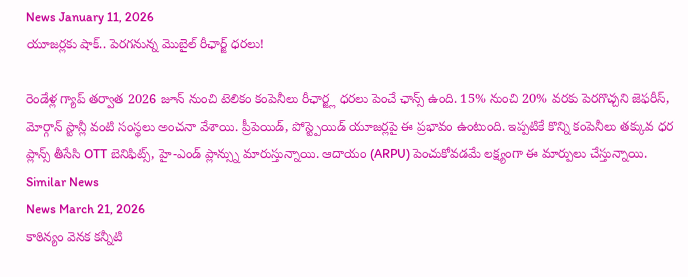News January 11, 2026
యూజర్లకు షాక్.. పెరగనున్న మొబైల్ రీఛార్జ్ ధరలు!

రెండేళ్ల గ్యాప్ తర్వాత 2026 జూన్ నుంచి టెలికం కంపెనీలు రీఛార్జ్ల ధరలు పెంచే ఛాన్స్ ఉంది. 15% నుంచి 20% వరకు పెరగొచ్చని జెఫరీస్, మోర్గాన్ స్టాన్లీ వంటి సంస్థలు అంచనా వేశాయి. ప్రీపెయిడ్, పోస్ట్పెయిడ్ యూజర్లపై ఈ ప్రభావం ఉంటుంది. ఇప్పటికే కొన్ని కంపెనీలు తక్కువ ధర ప్లాన్స్ తీసేసి OTT బెనిఫిట్స్, హై-ఎండ్ ప్లాన్స్ను మారుస్తున్నాయి. ఆదాయం (ARPU) పెంచుకోవడమే లక్ష్యంగా ఈ మార్పులు చేస్తున్నాయి.
Similar News
News March 21, 2026
కాఠిన్యం వెనక కన్నీటి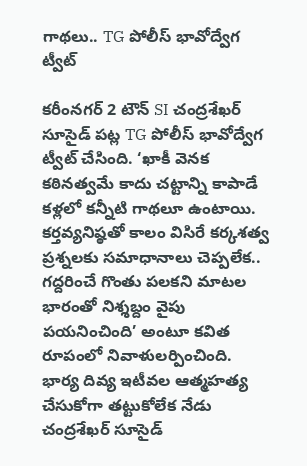గాథలు.. TG పోలీస్ భావోద్వేగ ట్వీట్

కరీంనగర్ 2 టౌన్ SI చంద్రశేఖర్ సూసైడ్ పట్ల TG పోలీస్ భావోద్వేగ ట్వీట్ చేసింది. ‘ఖాకీ వెనక కఠినత్వమే కాదు చట్టాన్ని కాపాడే కళ్లలో కన్నీటి గాథలూ ఉంటాయి. కర్తవ్యనిష్ఠతో కాలం విసిరే కర్కశత్వ ప్రశ్నలకు సమాధానాలు చెప్పలేక.. గద్దరించే గొంతు పలకని మాటల భారంతో నిశ్శబ్దం వైపు పయనించింది’ అంటూ కవిత రూపంలో నివాళులర్పించింది. భార్య దివ్య ఇటీవల ఆత్మహత్య చేసుకోగా తట్టుకోలేక నేడు చంద్రశేఖర్ సూసైడ్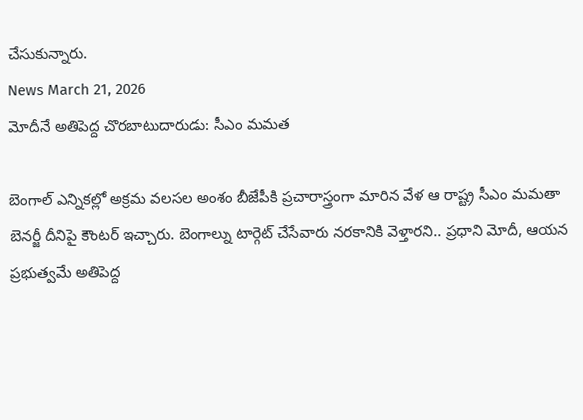చేసుకున్నారు.
News March 21, 2026
మోదీనే అతిపెద్ద చొరబాటుదారుడు: సీఎం మమత

బెంగాల్ ఎన్నికల్లో అక్రమ వలసల అంశం బీజేపీకి ప్రచారాస్త్రంగా మారిన వేళ ఆ రాష్ట్ర సీఎం మమతా బెనర్జీ దీనిపై కౌంటర్ ఇచ్చారు. బెంగాల్ను టార్గెట్ చేసేవారు నరకానికి వెళ్తారని.. ప్రధాని మోదీ, ఆయన ప్రభుత్వమే అతిపెద్ద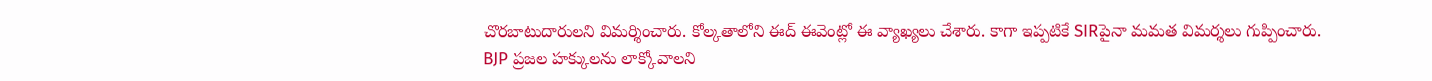చొరబాటుదారులని విమర్శించారు. కోల్కతాలోని ఈద్ ఈవెంట్లో ఈ వ్యాఖ్యలు చేశారు. కాగా ఇప్పటికే SIRపైనా మమత విమర్శలు గుప్పించారు. BJP ప్రజల హక్కులను లాక్కోవాలని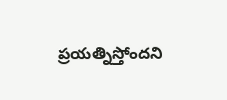ప్రయత్నిస్తోందని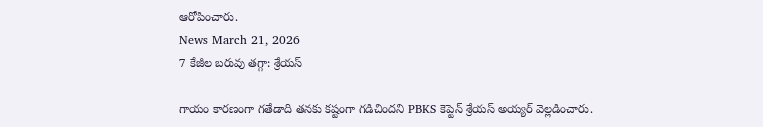ఆరోపించారు.
News March 21, 2026
7 కేజీల బరువు తగ్గా: శ్రేయస్

గాయం కారణంగా గతేడాది తనకు కష్టంగా గడిచిందని PBKS కెప్టెన్ శ్రేయస్ అయ్యర్ వెల్లడించారు.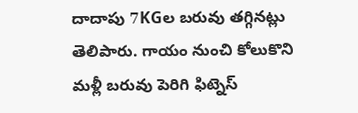దాదాపు 7KGల బరువు తగ్గినట్లు తెలిపారు. గాయం నుంచి కోలుకొని మళ్లీ బరువు పెరిగి ఫిట్నెస్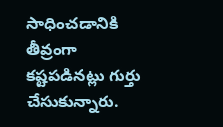సాధించడానికి తీవ్రంగా కష్టపడినట్లు గుర్తు చేసుకున్నారు.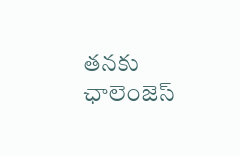తనకు ఛాలెంజెస్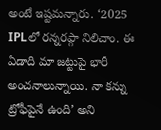అంటే ఇష్టమన్నారు. ‘2025 IPLలో రన్నరప్గా నిలిచాం. ఈ ఏడాది మా జట్టుపై భారీ అంచనాలున్నాయి. నా కన్ను ట్రోఫీపైనే ఉంది’ అని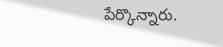పేర్కొన్నారు.